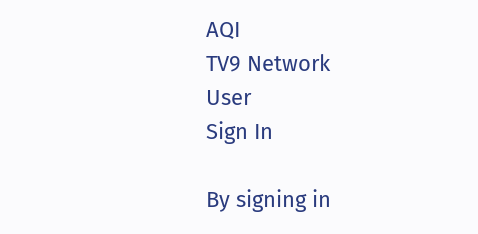AQI
TV9 Network
User
Sign In

By signing in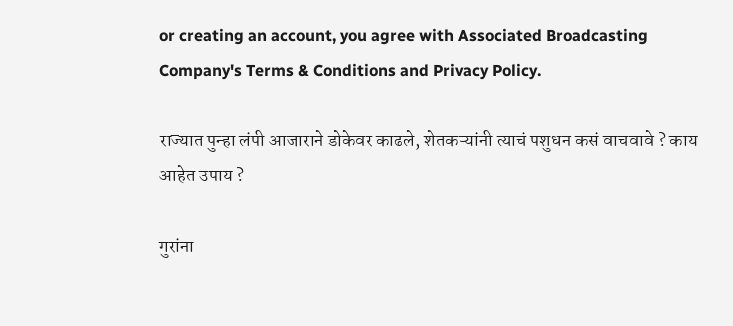or creating an account, you agree with Associated Broadcasting Company's Terms & Conditions and Privacy Policy.

राज्यात पुन्हा लंपी आजाराने डोकेवर काढले, शेतकऱ्यांनी त्याचं पशुधन कसं वाचवावे ? काय आहेत उपाय ?

गुरांना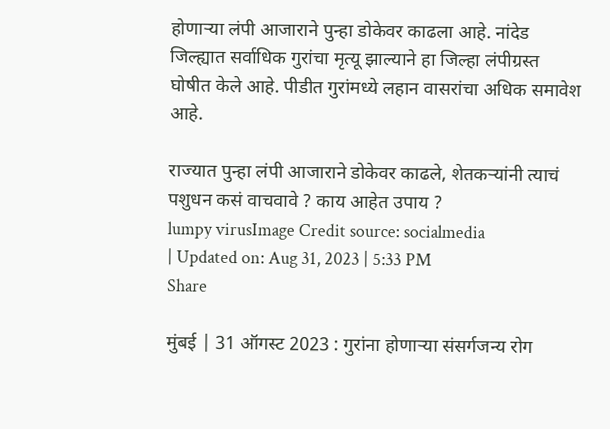होणाऱ्या लंपी आजाराने पुन्हा डोकेवर काढला आहे. नांदेड जिल्ह्यात सर्वाधिक गुरांचा मृत्यू झाल्याने हा जिल्हा लंपीग्रस्त घोषीत केले आहे. पीडीत गुरांमध्ये लहान वासरांचा अधिक समावेश आहे.

राज्यात पुन्हा लंपी आजाराने डोकेवर काढले, शेतकऱ्यांनी त्याचं पशुधन कसं वाचवावे ? काय आहेत उपाय ?
lumpy virusImage Credit source: socialmedia
| Updated on: Aug 31, 2023 | 5:33 PM
Share

मुंबई | 31 ऑगस्ट 2023 : गुरांना होणाऱ्या संसर्गजन्य रोग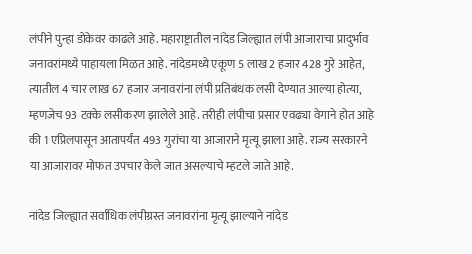लंपीने पुन्हा डोकेवर काढले आहे. महाराष्ट्रातील नांदेड जिल्ह्यात लंपी आजाराचा प्रादुर्भाव जनावरांमध्ये पाहायला मिळत आहे. नांदेडमध्ये एकूण 5 लाख 2 हजार 428 गुरे आहेत, त्यातील 4 चार लाख 67 हजार जनावरांना लंपी प्रतिबंधक लसी देण्यात आल्या होत्या, म्हणजेच 93 टक्के लसीकरण झालेले आहे. तरीही लंपीचा प्रसार एवढ्या वेगाने होत आहे की 1 एप्रिलपासून आतापर्यंत 493 गुरांचा या आजाराने मृत्यू झाला आहे. राज्य सरकारने या आजारावर मोफत उपचार केले जात असल्याचे म्हटले जाते आहे.

नांदेड जिल्ह्यात सर्वाधिक लंपीग्रस्त जनावरांना मृत्यू झाल्याने नांदेड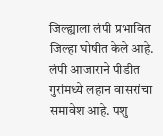जिल्ह्याला लंपी प्रभावित जिल्हा घोषीत केले आहे. लंपी आजाराने पीडीत गुरांमध्ये लहान वासरांचा समावेश आहे. पशु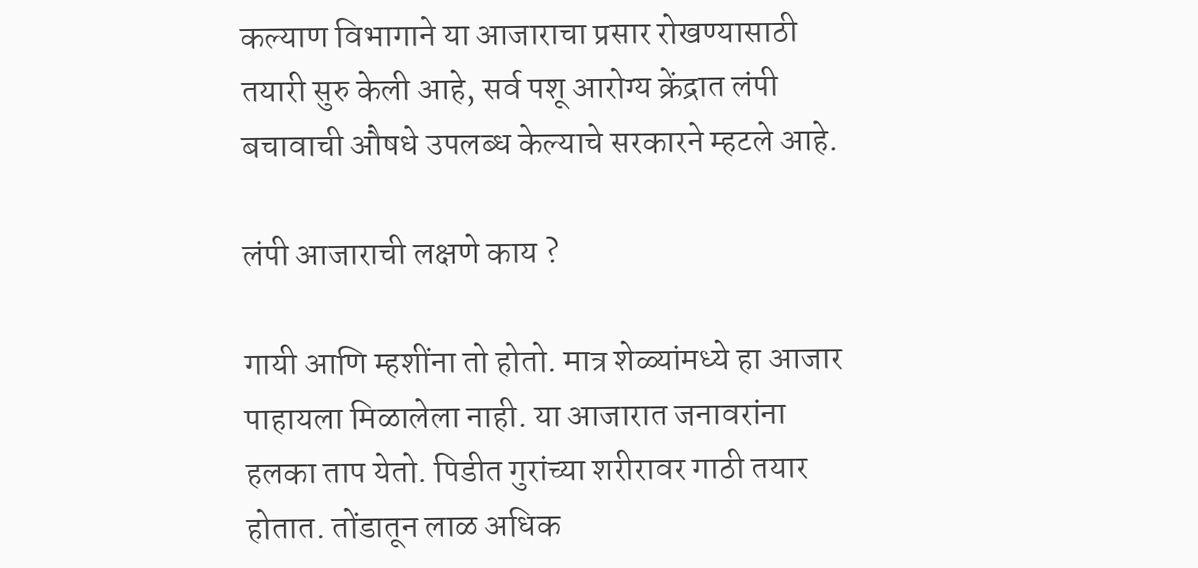कल्याण विभागाने या आजाराचा प्रसार रोखण्यासाठी तयारी सुरु केली आहे, सर्व पशू आरोग्य क्रेंद्रात लंपी बचावाची औषधे उपलब्ध केल्याचे सरकारने म्हटले आहे.

लंपी आजाराची लक्षणे काय ?

गायी आणि म्हशींना तो होतो. मात्र शेळ्यांमध्ये हा आजार पाहायला मिळालेला नाही. या आजारात जनावरांना हलका ताप येतो. पिडीत गुरांच्या शरीरावर गाठी तयार होतात. तोंडातून लाळ अधिक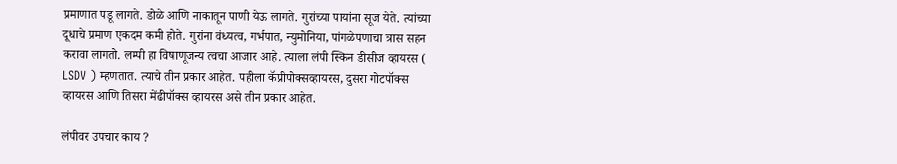प्रमाणात पडू लागते. डोळे आणि नाकातून पाणी येऊ लागते. गुरांच्या पायांना सूज येते. त्यांच्या दूधाचे प्रमाण एकदम कमी होते. गुरांना वंध्यत्व, गर्भपात, न्युमोनिया, पांगळेपणाचा त्रास सहन करावा लागतो. लम्पी हा विषाणूजन्य त्वचा आजार आहे. त्याला लंपी स्किन डीसीज व्हायरस ( LSDV ) म्हणतात. त्याचे तीन प्रकार आहेत. पहीला कॅप्रीपोक्सव्हायरस, दुसरा गोटपॉक्स व्हायरस आणि तिसरा मेंढीपॉक्स व्हायरस असे तीन प्रकार आहेत.

लंपीवर उपचार काय ?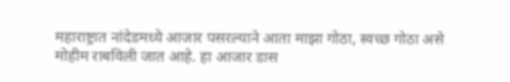महाराष्ट्रात नांदेडमध्ये आजार पसरल्याने आता माझा गोठा, स्वच्छ गोठा असे मोहीम राबविली जात आहे. हा आजार डास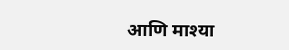आणि माश्या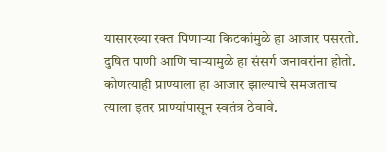यासारख्या रक्त पिणाऱ्या किटकांमुळे हा आजार पसरतो. दुषित पाणी आणि चाऱ्यामुळे हा संसर्ग जनावरांना होतो. कोणत्याही प्राण्याला हा आजार झाल्याचे समजताच त्याला इतर प्राण्यांपासून स्वतंत्र ठेवावे.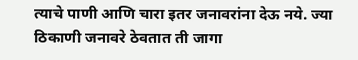त्याचे पाणी आणि चारा इतर जनावरांना देऊ नये. ज्या ठिकाणी जनावरे ठेवतात ती जागा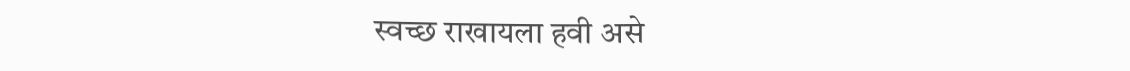स्वच्छ राखायला हवी असे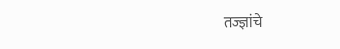तज्ज्ञांचे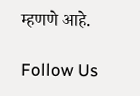म्हणणे आहे.

Follow Us